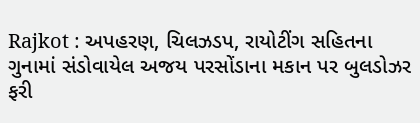Rajkot : અપહરણ, ચિલઝડપ, રાયોટીંગ સહિતના ગુનામાં સંડોવાયેલ અજય પરસોંડાના મકાન પર બુલડોઝર ફરી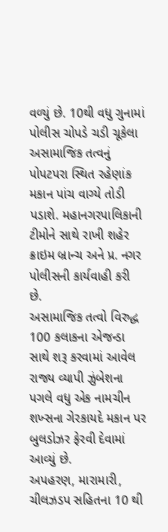વળ્યું છે. 10થી વધુ ગુનામાં પોલીસ ચોપડે ચડી ચૂકેલા અસામાજિક તત્વનું પોપટપરા સ્થિત રહેણાંક મકાન પાંચ વાગ્યે તોડી પડાશે. મહાનગરપાલિકાની ટીમોને સાથે રાખી શહેર ક્રાઇમ બ્રાન્ચ અને પ્ર. નગર પોલીસની કાર્યવાહી કરી છે.
અસામાજિક તત્વો વિરુદ્ધ 100 કલાકના એજન્ડા સાથે શરૂ કરવામાં આવેલ રાજ્ય વ્યાપી ઝુંબેશના પગલે વધુ એક નામચીન શખ્સના ગેરકાયદે મકાન પર બુલડોઝર ફેરવી દેવામાં આવ્યું છે.
અપહરણ, મારામારી, ચીલઝડપ સહિતના 10 થી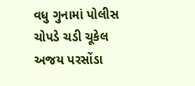વધુ ગુનામાં પોલીસ ચોપડે ચડી ચૂકેલ અજય પરસોંડા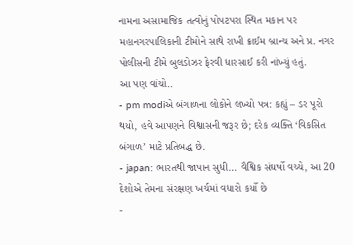નામના અસામાજિક તત્વોનું પોપટપરા સ્થિત મકાન પર મહાનગરપાલિકાની ટીમોને સાથે રાખી ક્રાઈમ બ્રાન્ચ અને પ્ર. નગર પોલીસની ટીમે બુલડોઝર ફેરવી ધારસાઈ કરી નાંખ્યું હતું.
આ પણ વાંચો..
- pm modiએ બંગાળના લોકોને લખ્યો પત્ર: કહ્યું – ડર પૂરો થયો, હવે આપણને વિશ્વાસની જરૂર છે; દરેક વ્યક્તિ ‘વિકસિત બંગાળ’ માટે પ્રતિબદ્ધ છે.
- japan: ભારતથી જાપાન સુધી… વૈશ્વિક સંઘર્ષો વચ્ચે, આ 20 દેશોએ તેમના સંરક્ષણ ખર્ચમાં વધારો કર્યો છે
-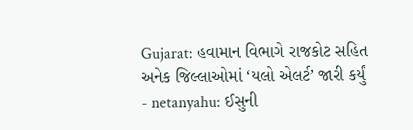Gujarat: હવામાન વિભાગે રાજકોટ સહિત અનેક જિલ્લાઓમાં ‘યલો એલર્ટ’ જારી કર્યું
- netanyahu: ઈસુની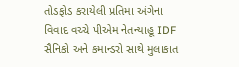તોડફોડ કરાયેલી પ્રતિમા અંગેના વિવાદ વચ્ચે પીએમ નેતન્યાહૂ IDF સૈનિકો અને કમાન્ડરો સાથે મુલાકાત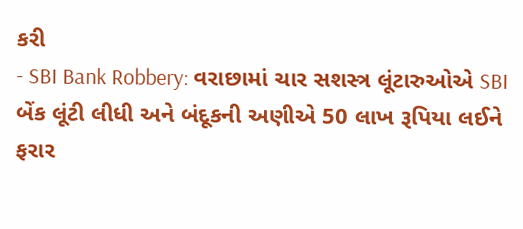કરી
- SBI Bank Robbery: વરાછામાં ચાર સશસ્ત્ર લૂંટારુઓએ SBI બેંક લૂંટી લીધી અને બંદૂકની અણીએ 50 લાખ રૂપિયા લઈને ફરાર